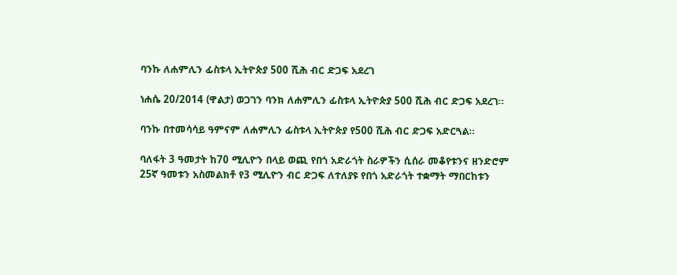ባንኩ ለሐምሊን ፊስቱላ ኢትዮጵያ 500 ሺሕ ብር ድጋፍ አደረገ

ነሐሴ 20/2014 (ዋልታ) ወጋገን ባንክ ለሐምሊን ፊስቱላ ኢትዮጵያ 500 ሺሕ ብር ድጋፍ አደረገ፡፡

ባንኩ በተመሳሳይ ዓምናም ለሐምሊን ፊስቱላ ኢትዮጵያ የ500 ሺሕ ብር ድጋፍ አድርጓል፡፡

ባለፋት 3 ዓመታት ከ70 ሚሊዮን በላይ ወጪ የበጎ አድራጎት ስራዎችን ሲሰራ መቆየቱንና ዘንድሮም 25ኛ ዓመቱን አስመልክቶ የ3 ሚሊዮን ብር ድጋፍ ለተለያዩ የበጎ አድራጎት ተቋማት ማበርከቱን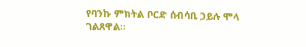የባንኩ ምክትል ቦርድ ሰብሳቢ ኃይሉ ሞላ ገልጸዋል፡፡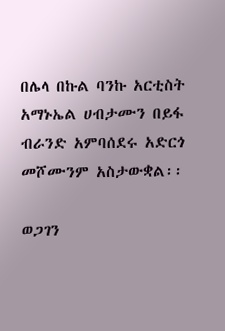በሌላ በኩል ባንኩ አርቲስት አማኑኤል ሀብታሙን በይፋ ብራንድ አምባሰደሩ አድርጎ መሾሙንም አስታውቋል፡፡

ወጋገን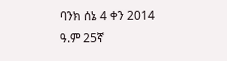ባንክ ሰኔ 4 ቀን 2014 ዓ.ም 25ኛ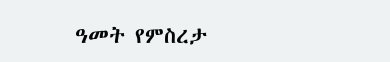ዓመት የምስረታ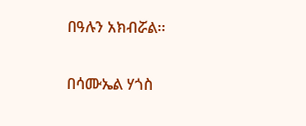በዓሉን አክብሯል፡፡

በሳሙኤል ሃጎስ